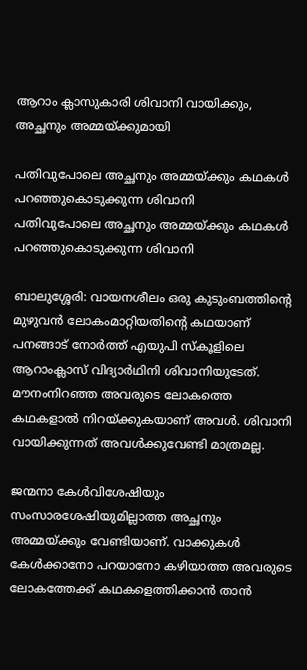ആറാം ക്ലാസുകാരി ശിവാനി വായിക്കും, അച്ഛനും അമ്മയ്ക്കുമായി

പതിവുപോലെ അച്ഛനും അമ്മയ്ക്കും കഥകൾ പറഞ്ഞുകൊടുക്കുന്ന ശിവാനി
പതിവുപോലെ അച്ഛനും അമ്മയ്ക്കും കഥകൾ പറഞ്ഞുകൊടുക്കുന്ന ശിവാനി

ബാലുശ്ശേരി: വായനശീലം ഒരു കുടുംബത്തിന്റെ മുഴുവൻ ലോകംമാറ്റിയതിന്റെ കഥയാണ് പനങ്ങാട് നോർത്ത് എയുപി സ്കൂളിലെ ആറാംക്ലാസ് വിദ്യാർഥിനി ശിവാനിയുടേത്. മൗനംനിറഞ്ഞ അവരുടെ ലോകത്തെ കഥകളാൽ നിറയ്ക്കുകയാണ് അവൾ. ശിവാനി വായിക്കുന്നത് അവൾക്കുവേണ്ടി മാത്രമല്ല.

ജന്മനാ കേൾവിശേഷിയും സംസാരശേഷിയുമില്ലാത്ത അച്ഛനും അമ്മയ്ക്കും വേണ്ടിയാണ്. വാക്കുകൾ കേൾക്കാനോ പറയാനോ കഴിയാത്ത അവരുടെ ലോകത്തേക്ക് കഥകളെത്തിക്കാൻ താൻ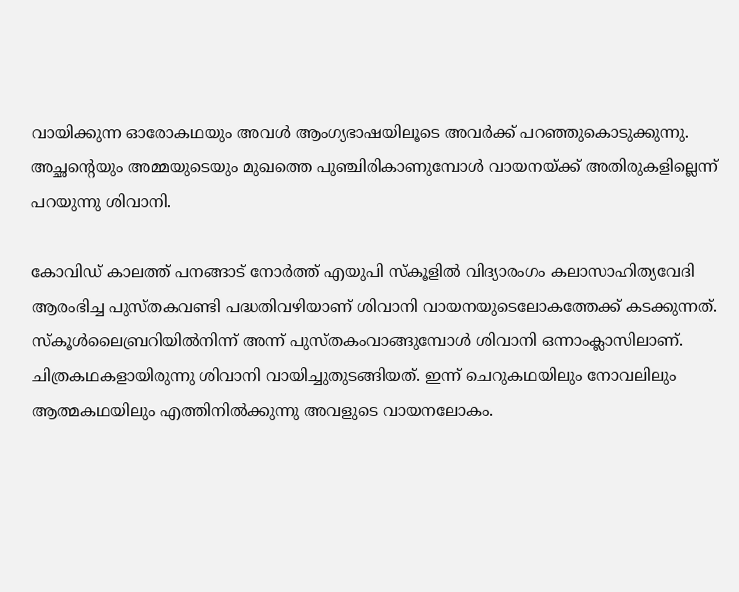വായിക്കുന്ന ഓരോകഥയും അവൾ ആംഗ്യഭാഷയിലൂടെ അവർക്ക് പറഞ്ഞുകൊടുക്കുന്നു. അച്ഛന്റെയും അമ്മയുടെയും മുഖത്തെ പുഞ്ചിരികാണുമ്പോൾ വായനയ്ക്ക് അതിരുകളില്ലെന്ന് പറയുന്നു ശിവാനി.

കോവിഡ് കാലത്ത് പനങ്ങാട് നോർത്ത് എയുപി സ്കൂളിൽ വിദ്യാരംഗം കലാസാഹിത്യവേദി ആരംഭിച്ച പുസ്തകവണ്ടി പദ്ധതിവഴിയാണ് ശിവാനി വായനയുടെലോകത്തേക്ക് കടക്കുന്നത്. സ്കൂൾലൈബ്രറിയിൽനിന്ന്‌ അന്ന് പുസ്തകംവാങ്ങുമ്പോൾ ശിവാനി ഒന്നാംക്ലാസിലാണ്. ചിത്രകഥകളായിരുന്നു ശിവാനി വായിച്ചുതുടങ്ങിയത്. ഇന്ന് ചെറുകഥയിലും നോവലിലും ആത്മകഥയിലും എത്തിനിൽക്കുന്നു അവളുടെ വായനലോകം.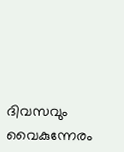ദിവസവും വൈകുന്നേരം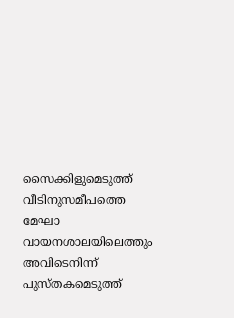സൈക്കിളുമെടുത്ത്‌ വീടിനുസമീപത്തെ മേഘാ വായനശാലയിലെത്തും അവിടെനിന്ന് പുസ്തകമെടുത്ത്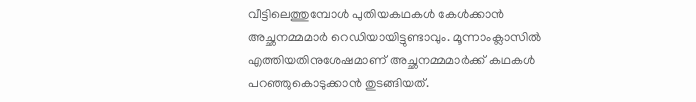വീട്ടിലെത്തുമ്പോൾ പുതിയകഥകൾ കേൾക്കാൻ അച്ഛനമ്മമാർ റെഡിയായിട്ടുണ്ടാവും. മൂന്നാംക്ലാസിൽ എത്തിയതിനുശേഷമാണ് അച്ഛനമ്മമാർക്ക് കഥകൾ പറഞ്ഞുകൊടുക്കാൻ തുടങ്ങിയത്.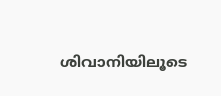ശിവാനിയിലൂടെ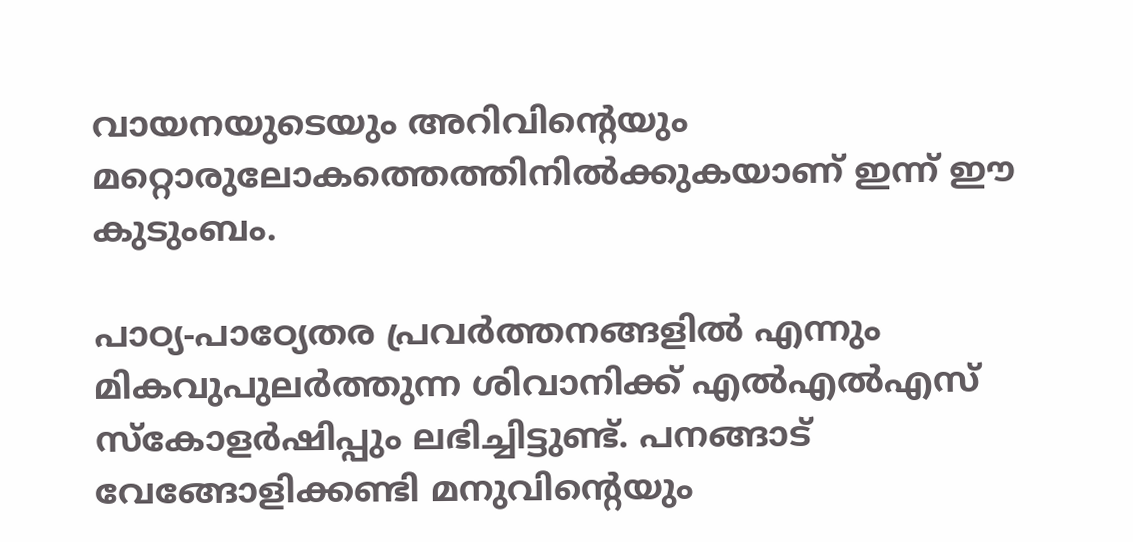വായനയുടെയും അറിവിന്റെയും മറ്റൊരുലോകത്തെത്തിനിൽക്കുകയാണ് ഇന്ന് ഈ കുടുംബം.

പാഠ്യ-പാഠ്യേതര പ്രവർത്തനങ്ങളിൽ എന്നും മികവുപുലർത്തുന്ന ശിവാനിക്ക് എൽഎൽഎസ് സ്കോളർഷിപ്പും ലഭിച്ചിട്ടുണ്ട്. പനങ്ങാട് വേങ്ങോളിക്കണ്ടി മനുവിന്റെയും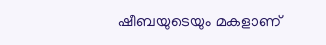ഷീബയുടെയും മകളാണ്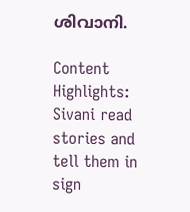ശിവാനി.

Content Highlights: Sivani read stories and tell them in sign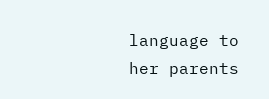language to her parents